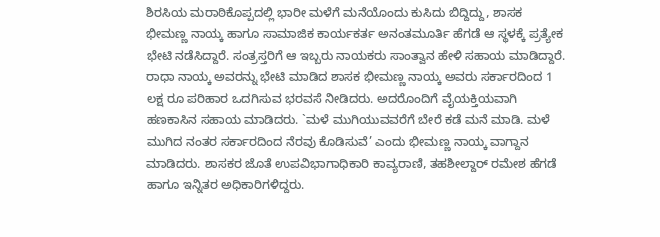ಶಿರಸಿಯ ಮರಾಠಿಕೊಪ್ಪದಲ್ಲಿ ಭಾರೀ ಮಳೆಗೆ ಮನೆಯೊಂದು ಕುಸಿದು ಬಿದ್ದಿದ್ದು, ಶಾಸಕ ಭೀಮಣ್ಣ ನಾಯ್ಕ ಹಾಗೂ ಸಾಮಾಜಿಕ ಕಾರ್ಯಕರ್ತ ಅನಂತಮೂರ್ತಿ ಹೆಗಡೆ ಆ ಸ್ಥಳಕ್ಕೆ ಪ್ರತ್ಯೇಕ ಭೇಟಿ ನಡೆಸಿದ್ದಾರೆ. ಸಂತ್ರಸ್ತರಿಗೆ ಆ ಇಬ್ಬರು ನಾಯಕರು ಸಾಂತ್ವಾನ ಹೇಳಿ ಸಹಾಯ ಮಾಡಿದ್ದಾರೆ.
ರಾಧಾ ನಾಯ್ಕ ಅವರನ್ನು ಭೇಟಿ ಮಾಡಿದ ಶಾಸಕ ಭೀಮಣ್ಣ ನಾಯ್ಕ ಅವರು ಸರ್ಕಾರದಿಂದ 1 ಲಕ್ಷ ರೂ ಪರಿಹಾರ ಒದಗಿಸುವ ಭರವಸೆ ನೀಡಿದರು. ಅದರೊಂದಿಗೆ ವೈಯಕ್ತಿಯವಾಗಿ ಹಣಕಾಸಿನ ಸಹಾಯ ಮಾಡಿದರು. `ಮಳೆ ಮುಗಿಯುವವರೆಗೆ ಬೇರೆ ಕಡೆ ಮನೆ ಮಾಡಿ. ಮಳೆ ಮುಗಿದ ನಂತರ ಸರ್ಕಾರದಿಂದ ನೆರವು ಕೊಡಿಸುವೆ’ ಎಂದು ಭೀಮಣ್ಣ ನಾಯ್ಕ ವಾಗ್ದಾನ ಮಾಡಿದರು. ಶಾಸಕರ ಜೊತೆ ಉಪವಿಭಾಗಾಧಿಕಾರಿ ಕಾವ್ಯರಾಣಿ, ತಹಶೀಲ್ದಾರ್ ರಮೇಶ ಹೆಗಡೆ ಹಾಗೂ ಇನ್ನಿತರ ಅಧಿಕಾರಿಗಳಿದ್ದರು.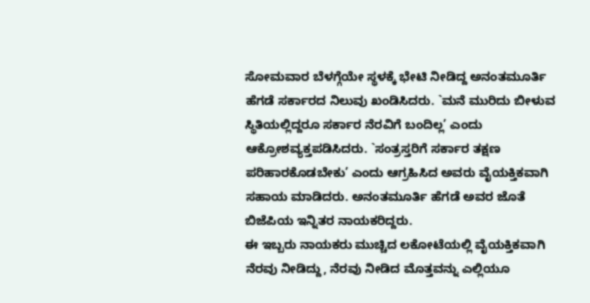ಸೋಮವಾರ ಬೆಳಗ್ಗೆಯೇ ಸ್ಥಳಕ್ಕೆ ಭೇಟಿ ನೀಡಿದ್ದ ಅನಂತಮೂರ್ತಿ ಹೆಗಡೆ ಸರ್ಕಾರದ ನಿಲುವು ಖಂಡಿಸಿದರು. `ಮನೆ ಮುರಿದು ಬೀಳುವ ಸ್ಥಿತಿಯಲ್ಲಿದ್ದರೂ ಸರ್ಕಾರ ನೆರವಿಗೆ ಬಂದಿಲ್ಲ’ ಎಂದು ಆಕ್ರೋಶವ್ಯಕ್ತಪಡಿಸಿದರು. `ಸಂತ್ರಸ್ತರಿಗೆ ಸರ್ಕಾರ ತಕ್ಷಣ ಪರಿಹಾರಕೊಡಬೇಕು’ ಎಂದು ಆಗ್ರಹಿಸಿದ ಅವರು ವೈಯಕ್ತಿಕವಾಗಿ ಸಹಾಯ ಮಾಡಿದರು. ಅನಂತಮೂರ್ತಿ ಹೆಗಡೆ ಅವರ ಜೊತೆ ಬಿಜೆಪಿಯ ಇನ್ನಿತರ ನಾಯಕರಿದ್ದರು.
ಈ ಇಬ್ಬರು ನಾಯಕರು ಮುಚ್ಚಿದ ಲಕೋಟೆಯಲ್ಲಿ ವೈಯಕ್ತಿಕವಾಗಿ ನೆರವು ನೀಡಿದ್ದು, ನೆರವು ನೀಡಿದ ಮೊತ್ತವನ್ನು ಎಲ್ಲಿಯೂ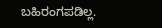ಬಹಿರಂಗಪಡಿಲ್ಲ.